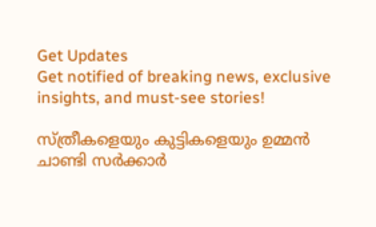Get Updates
Get notified of breaking news, exclusive insights, and must-see stories!

സ്ത്രീകളെയും കുട്ടികളെയും ഉമ്മന്‍ ചാണ്ടി സര്‍ക്കാര്‍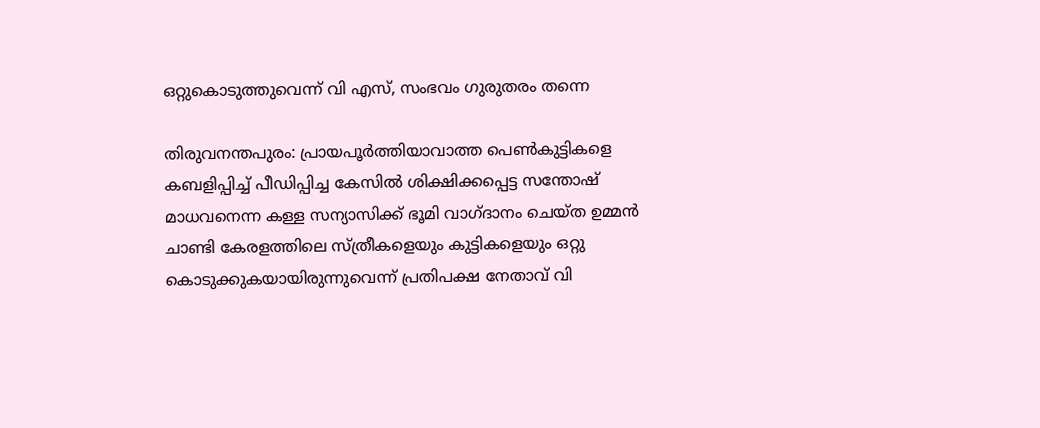ഒറ്റുകൊടുത്തുവെന്ന് വി എസ്, സംഭവം ഗുരുതരം തന്നെ

തിരുവനന്തപുരം: പ്രായപൂര്‍ത്തിയാവാത്ത പെണ്‍കുട്ടികളെ കബളിപ്പിച്ച് പീഡിപ്പിച്ച കേസില്‍ ശിക്ഷിക്കപ്പെട്ട സന്തോഷ് മാധവനെന്ന കള്ള സന്യാസിക്ക് ഭൂമി വാഗ്ദാനം ചെയ്ത ഉമ്മന്‍ ചാണ്ടി കേരളത്തിലെ സ്ത്രീകളെയും കുട്ടികളെയും ഒറ്റു കൊടുക്കുകയായിരുന്നുവെന്ന് പ്രതിപക്ഷ നേതാവ് വി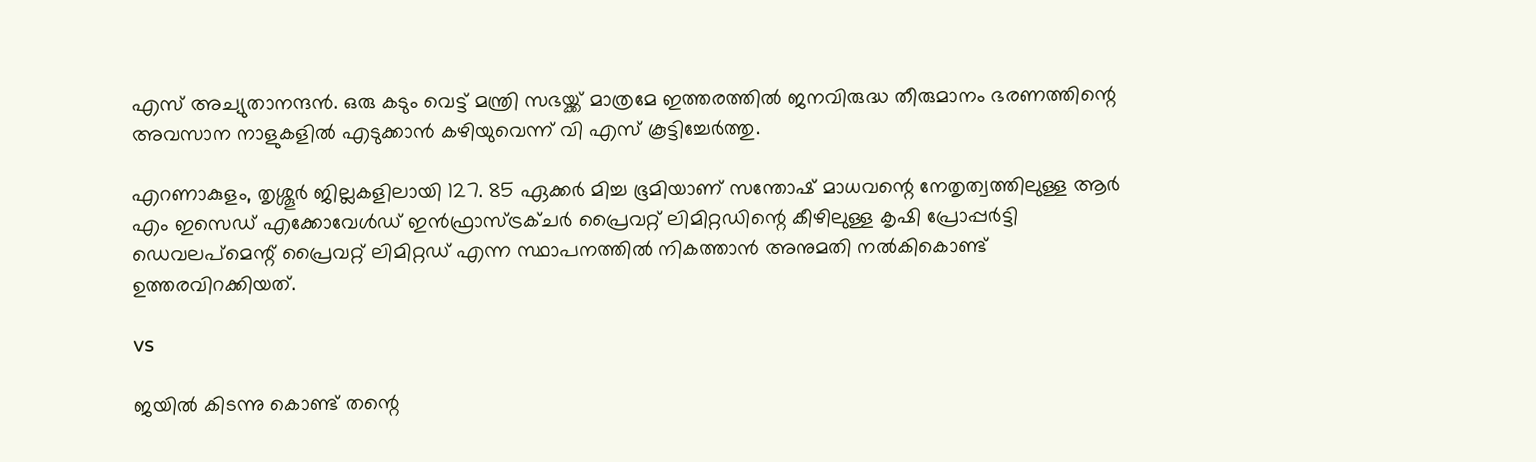എസ് അച്യുതാനന്ദന്‍. ഒരു കടും വെട്ട് മന്ത്രി സഭയ്ക്ക് മാത്രമേ ഇത്തരത്തില്‍ ജനവിരുദ്ധ തീരുമാനം ഭരണത്തിന്റെ അവസാന നാളുകളില്‍ എടുക്കാന്‍ കഴിയുവെന്ന് വി എസ് കൂട്ടിച്ചേര്‍ത്തു.

എറണാകുളം, തൃശ്ശൂര്‍ ജില്ലകളിലായി 127. 85 ഏക്കര്‍ മിച്ച ഭൂമിയാണ് സന്തോഷ് മാധവന്റെ നേതൃത്വത്തിലുള്ള ആര്‍ എം ഇസെഡ് എക്കോവേള്‍ഡ് ഇന്‍ഫ്രാസ്ട്രക്ചര്‍ പ്രൈവറ്റ് ലിമിറ്റഡിന്റെ കീഴിലുള്ള കൃഷി പ്രോപ്പര്‍ട്ടി ഡെവലപ്‌മെന്റ് പ്രൈവറ്റ് ലിമിറ്റഡ് എന്ന സ്ഥാപനത്തില്‍ നികത്താന്‍ അനുമതി നല്‍കികൊണ്ട് ഉത്തരവിറക്കിയത്.

vs

ജയില്‍ കിടന്നു കൊണ്ട് തന്റെ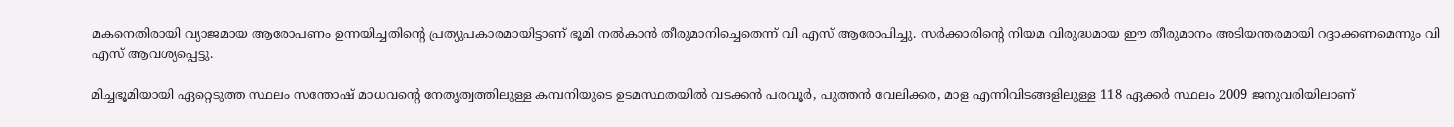മകനെതിരായി വ്യാജമായ ആരോപണം ഉന്നയിച്ചതിന്റെ പ്രത്യുപകാരമായിട്ടാണ് ഭൂമി നല്‍കാന്‍ തീരുമാനിച്ചെതെന്ന് വി എസ് ആരോപിച്ചു. സര്‍ക്കാരിന്റെ നിയമ വിരുദ്ധമായ ഈ തീരുമാനം അടിയന്തരമായി റദ്ദാക്കണമെന്നും വി എസ് ആവശ്യപ്പെട്ടു.

മിച്ചഭൂമിയായി ഏറ്റെടുത്ത സ്ഥലം സന്തോഷ് മാധവന്റെ നേതൃത്വത്തിലുള്ള കമ്പനിയുടെ ഉടമസ്ഥതയില്‍ വടക്കന്‍ പരവൂര്‍, പുത്തന്‍ വേലിക്കര, മാള എന്നിവിടങ്ങളിലുള്ള 118 ഏക്കര്‍ സ്ഥലം 2009 ജനുവരിയിലാണ്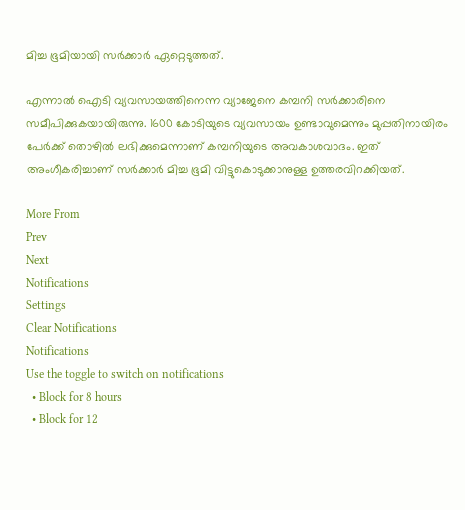മിച്ച ഭൂമിയായി സര്‍ക്കാര്‍ ഏറ്റെടുത്തത്.

എന്നാല്‍ ഐടി വ്യവസായത്തിനെന്ന വ്യാജേനെ കമ്പനി സര്‍ക്കാരിനെ സമീപിക്കുകയായിരുന്നു. 1600 കോടിയുടെ വ്യവസായം ഉണ്ടാവുമെന്നും മുപ്പതിനായിരം പേര്‍ക്ക് തൊഴില്‍ ലഭിക്കുമെന്നാണ് കമ്പനിയുടെ അവകാശവാദം. ഇത് അംഗീകരിച്ചാണ് സര്‍ക്കാര്‍ മിച്ച ഭൂമി വിട്ടുകൊടുക്കാനുള്ള ഉത്തരവിറക്കിയത്.

More From
Prev
Next
Notifications
Settings
Clear Notifications
Notifications
Use the toggle to switch on notifications
  • Block for 8 hours
  • Block for 12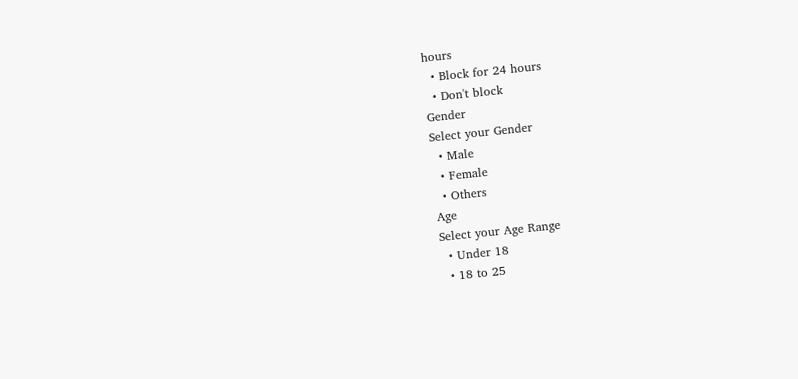hours
  • Block for 24 hours
  • Don't block
Gender
Select your Gender
  • Male
  • Female
  • Others
Age
Select your Age Range
  • Under 18
  • 18 to 25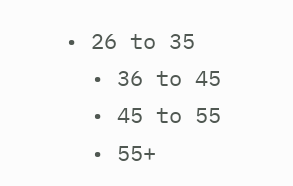• 26 to 35
  • 36 to 45
  • 45 to 55
  • 55+